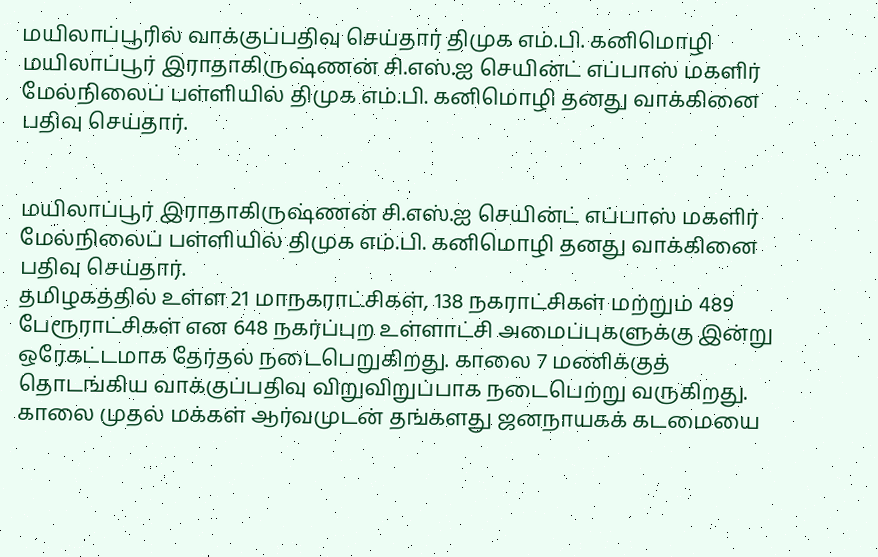மயிலாப்பூரில் வாக்குப்பதிவு செய்தார் திமுக எம்.பி. கனிமொழி
மயிலாப்பூர் இராதாகிருஷ்ணன் சி.எஸ்.ஐ செயின்ட் எப்பாஸ் மகளிர் மேல்நிலைப் பள்ளியில் திமுக எம்.பி. கனிமொழி தனது வாக்கினை பதிவு செய்தார்.


மயிலாப்பூர் இராதாகிருஷ்ணன் சி.எஸ்.ஐ செயின்ட் எப்பாஸ் மகளிர் மேல்நிலைப் பள்ளியில் திமுக எம்.பி. கனிமொழி தனது வாக்கினை பதிவு செய்தார்.
தமிழகத்தில் உள்ள 21 மாநகராட்சிகள், 138 நகராட்சிகள் மற்றும் 489 பேரூராட்சிகள் என 648 நகர்ப்புற உள்ளாட்சி அமைப்புகளுக்கு இன்று ஒரேகட்டமாக தேர்தல் நடைபெறுகிறது. காலை 7 மணிக்குத் தொடங்கிய வாக்குப்பதிவு விறுவிறுப்பாக நடைபெற்று வருகிறது.
காலை முதல் மக்கள் ஆர்வமுடன் தங்களது ஜனநாயகக் கடமையை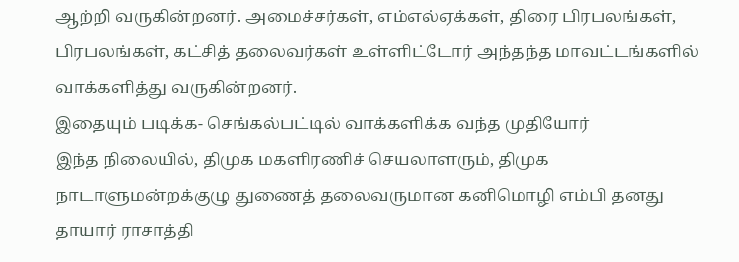ஆற்றி வருகின்றனர். அமைச்சர்கள், எம்எல்ஏக்கள், திரை பிரபலங்கள், பிரபலங்கள், கட்சித் தலைவர்கள் உள்ளிட்டோர் அந்தந்த மாவட்டங்களில் வாக்களித்து வருகின்றனர்.
இதையும் படிக்க- செங்கல்பட்டில் வாக்களிக்க வந்த முதியோர்
இந்த நிலையில், திமுக மகளிரணிச் செயலாளரும், திமுக நாடாளுமன்றக்குழு துணைத் தலைவருமான கனிமொழி எம்பி தனது தாயார் ராசாத்தி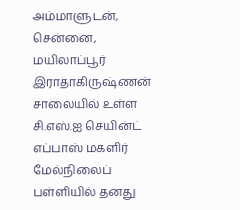அம்மாளுடன், சென்னை, மயிலாப்பூர் இராதாகிருஷ்ணன் சாலையில் உள்ள சி.எஸ்.ஐ செயின்ட் எப்பாஸ் மகளிர் மேல்நிலைப் பள்ளியில் தனது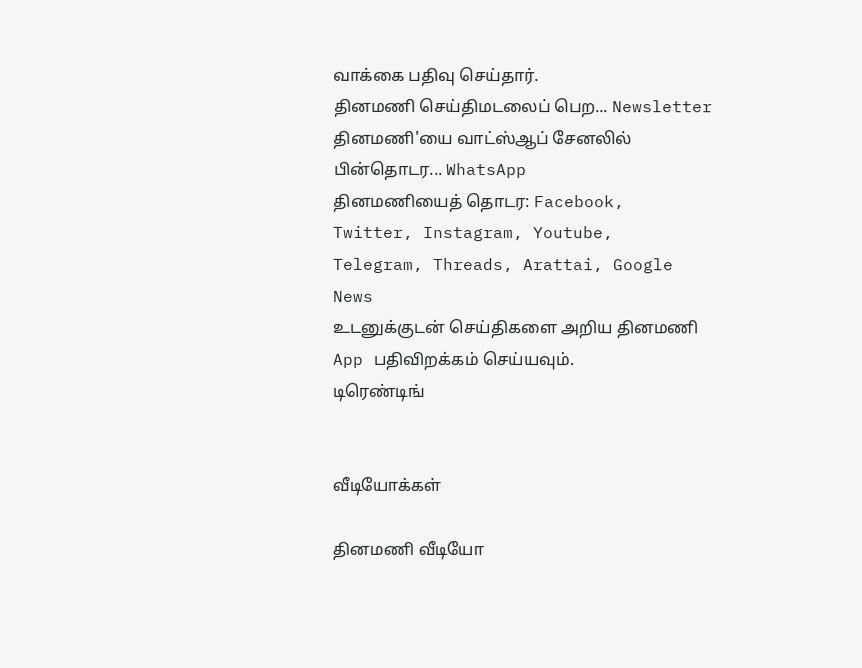வாக்கை பதிவு செய்தார்.
தினமணி செய்திமடலைப் பெற... Newsletter
தினமணி'யை வாட்ஸ்ஆப் சேனலில் பின்தொடர... WhatsApp
தினமணியைத் தொடர: Facebook, Twitter, Instagram, Youtube, Telegram, Threads, Arattai, Google News
உடனுக்குடன் செய்திகளை அறிய தினமணி App பதிவிறக்கம் செய்யவும்.
டிரெண்டிங்


வீடியோக்கள்

தினமணி வீடியோ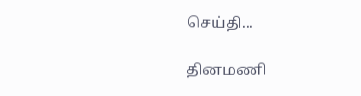செய்தி...

தினமணி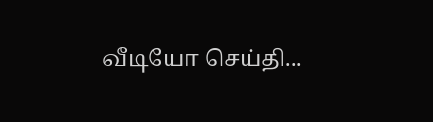வீடியோ செய்தி...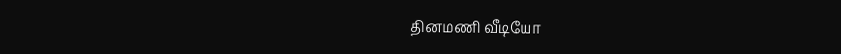தினமணி வீடியோ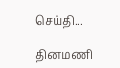செய்தி...

தினமணி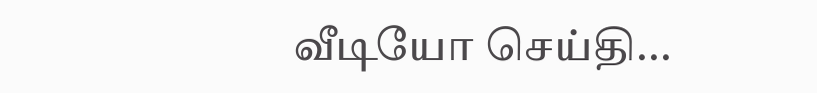வீடியோ செய்தி...